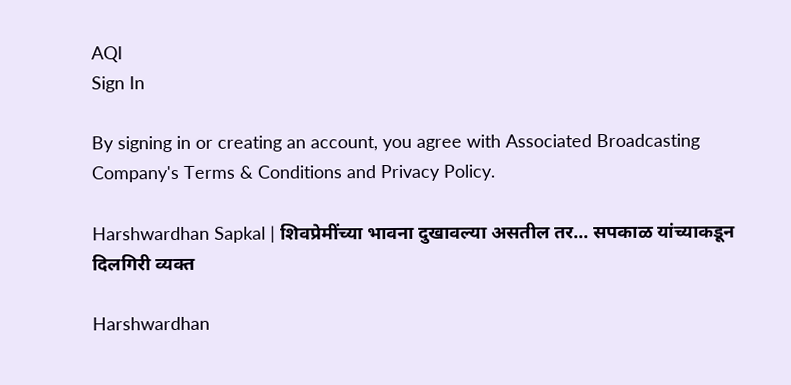AQI
Sign In

By signing in or creating an account, you agree with Associated Broadcasting Company's Terms & Conditions and Privacy Policy.

Harshwardhan Sapkal | शिवप्रेमींच्या भावना दुखावल्या असतील तर... सपकाळ यांच्याकडून दिलगिरी व्यक्त

Harshwardhan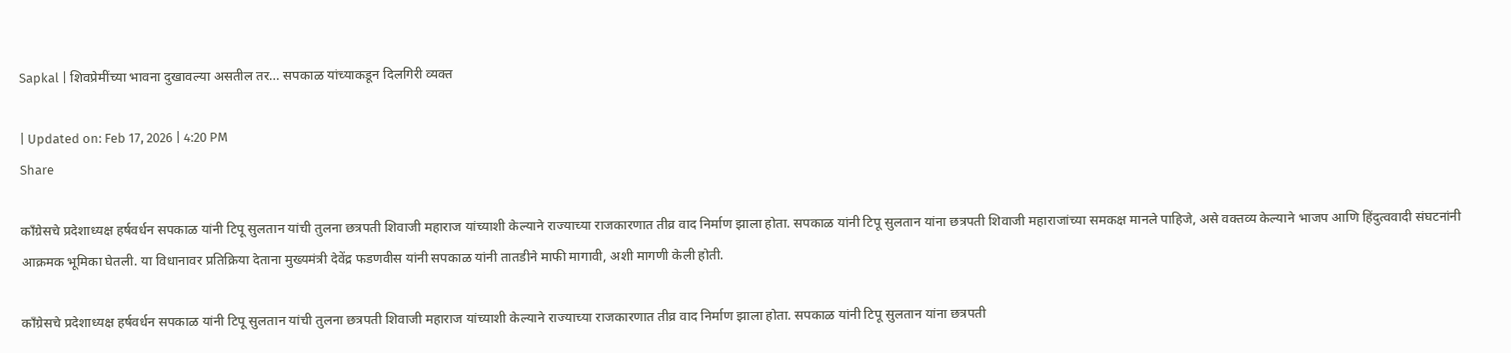Sapkal | शिवप्रेमींच्या भावना दुखावल्या असतील तर… सपकाळ यांच्याकडून दिलगिरी व्यक्त

| Updated on: Feb 17, 2026 | 4:20 PM
Share

काँग्रेसचे प्रदेशाध्यक्ष हर्षवर्धन सपकाळ यांनी टिपू सुलतान यांची तुलना छत्रपती शिवाजी महाराज यांच्याशी केल्याने राज्याच्या राजकारणात तीव्र वाद निर्माण झाला होता. सपकाळ यांनी टिपू सुलतान यांना छत्रपती शिवाजी महाराजांच्या समकक्ष मानले पाहिजे, असे वक्तव्य केल्याने भाजप आणि हिंदुत्ववादी संघटनांनी आक्रमक भूमिका घेतली. या विधानावर प्रतिक्रिया देताना मुख्यमंत्री देवेंद्र फडणवीस यांनी सपकाळ यांनी तातडीने माफी मागावी, अशी मागणी केली होती.

काँग्रेसचे प्रदेशाध्यक्ष हर्षवर्धन सपकाळ यांनी टिपू सुलतान यांची तुलना छत्रपती शिवाजी महाराज यांच्याशी केल्याने राज्याच्या राजकारणात तीव्र वाद निर्माण झाला होता. सपकाळ यांनी टिपू सुलतान यांना छत्रपती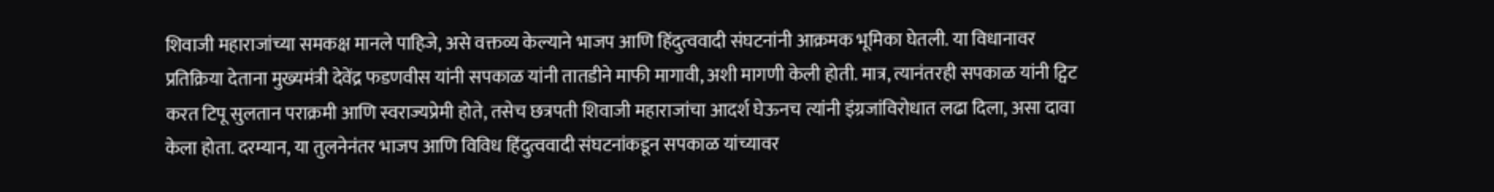शिवाजी महाराजांच्या समकक्ष मानले पाहिजे, असे वक्तव्य केल्याने भाजप आणि हिंदुत्ववादी संघटनांनी आक्रमक भूमिका घेतली. या विधानावर प्रतिक्रिया देताना मुख्यमंत्री देवेंद्र फडणवीस यांनी सपकाळ यांनी तातडीने माफी मागावी, अशी मागणी केली होती. मात्र, त्यानंतरही सपकाळ यांनी ट्विट करत टिपू सुलतान पराक्रमी आणि स्वराज्यप्रेमी होते, तसेच छत्रपती शिवाजी महाराजांचा आदर्श घेऊनच त्यांनी इंग्रजांविरोधात लढा दिला, असा दावा केला होता. दरम्यान, या तुलनेनंतर भाजप आणि विविध हिंदुत्ववादी संघटनांकडून सपकाळ यांच्यावर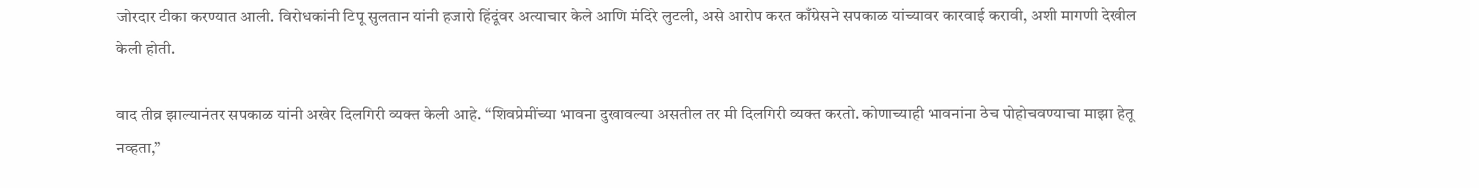जोरदार टीका करण्यात आली. विरोधकांनी टिपू सुलतान यांनी हजारो हिंदूंवर अत्याचार केले आणि मंदिरे लुटली, असे आरोप करत काँग्रेसने सपकाळ यांच्यावर कारवाई करावी, अशी मागणी देखील केली होती.

वाद तीव्र झाल्यानंतर सपकाळ यांनी अखेर दिलगिरी व्यक्त केली आहे. “शिवप्रेमींच्या भावना दुखावल्या असतील तर मी दिलगिरी व्यक्त करतो. कोणाच्याही भावनांना ठेच पोहोचवण्याचा माझा हेतू नव्हता,”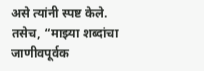असे त्यांनी स्पष्ट केले. तसेच, “माझ्या शब्दांचा जाणीवपूर्वक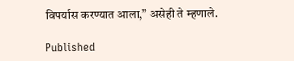विपर्यास करण्यात आला,” असेही ते म्हणाले.

Published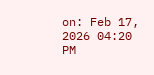on: Feb 17, 2026 04:20 PM